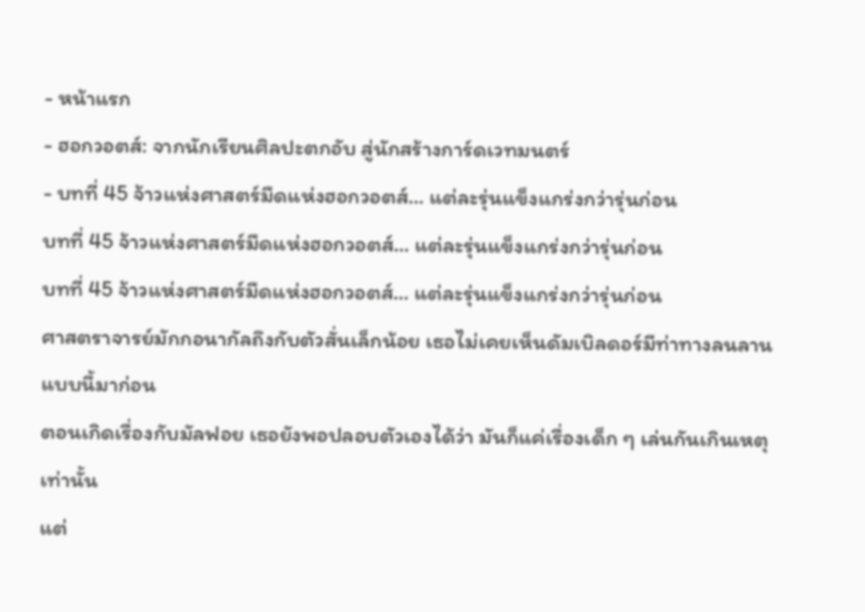- หน้าแรก
- ฮอกวอตส์: จากนักเรียนศิลปะตกอับ สู่นักสร้างการ์ดเวทมนตร์
- บทที่ 45 จ้าวแห่งศาสตร์มืดแห่งฮอกวอตส์… แต่ละรุ่นแข็งแกร่งกว่ารุ่นก่อน
บทที่ 45 จ้าวแห่งศาสตร์มืดแห่งฮอกวอตส์… แต่ละรุ่นแข็งแกร่งกว่ารุ่นก่อน
บทที่ 45 จ้าวแห่งศาสตร์มืดแห่งฮอกวอตส์… แต่ละรุ่นแข็งแกร่งกว่ารุ่นก่อน
ศาสตราจารย์มักกอนากัลถึงกับตัวสั่นเล็กน้อย เธอไม่เคยเห็นดัมเบิลดอร์มีท่าทางลนลานแบบนี้มาก่อน
ตอนเกิดเรื่องกับมัลฟอย เธอยังพอปลอบตัวเองได้ว่า มันก็แค่เรื่องเด็ก ๆ เล่นกันเกินเหตุเท่านั้น
แต่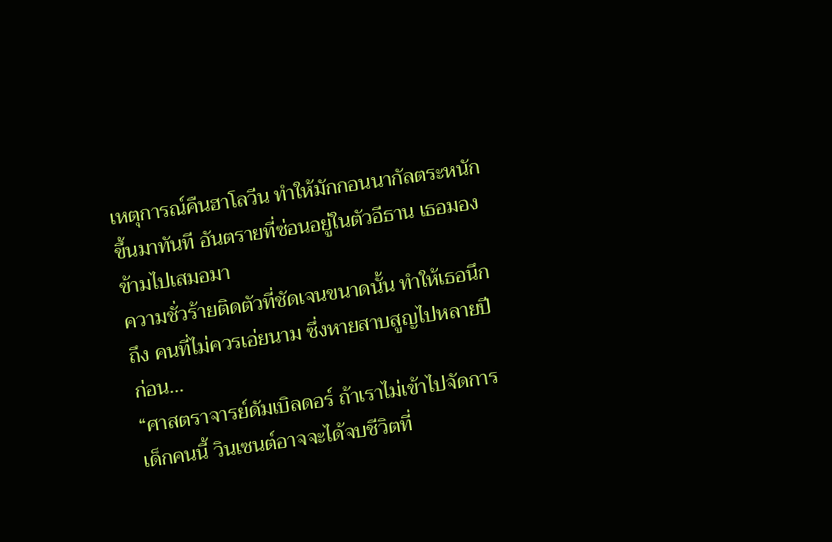เหตุการณ์คืนฮาโลวีน ทำให้มักกอนนากัลตระหนักขึ้นมาทันที อันตรายที่ซ่อนอยู่ในตัวอีธาน เธอมองข้ามไปเสมอมา
ความชั่วร้ายติดตัวที่ชัดเจนขนาดนั้น ทำให้เธอนึกถึง คนที่ไม่ควรเอ่ยนาม ซึ่งหายสาบสูญไปหลายปีก่อน…
“ศาสตราจารย์ดัมเบิลดอร์ ถ้าเราไม่เข้าไปจัดการ เด็กคนนี้ วินเซนต์อาจจะได้จบชีวิตที่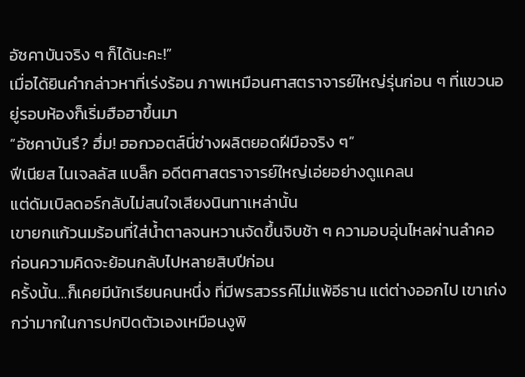อัซคาบันจริง ๆ ก็ได้นะคะ!”
เมื่อได้ยินคำกล่าวหาที่เร่งร้อน ภาพเหมือนศาสตราจารย์ใหญ่รุ่นก่อน ๆ ที่แขวนอยู่รอบห้องก็เริ่มฮือฮาขึ้นมา
“อัซคาบันรึ? ฮึ่ม! ฮอกวอตส์นี่ช่างผลิตยอดฝีมือจริง ๆ”
ฟีเนียส ไนเจลลัส แบล็ก อดีตศาสตราจารย์ใหญ่เอ่ยอย่างดูแคลน
แต่ดัมเบิลดอร์กลับไม่สนใจเสียงนินทาเหล่านั้น
เขายกแก้วนมร้อนที่ใส่น้ำตาลจนหวานจัดขึ้นจิบช้า ๆ ความอบอุ่นไหลผ่านลำคอ ก่อนความคิดจะย้อนกลับไปหลายสิบปีก่อน
ครั้งนั้น…ก็เคยมีนักเรียนคนหนึ่ง ที่มีพรสวรรค์ไม่แพ้อีธาน แต่ต่างออกไป เขาเก่งกว่ามากในการปกปิดตัวเองเหมือนงูพิ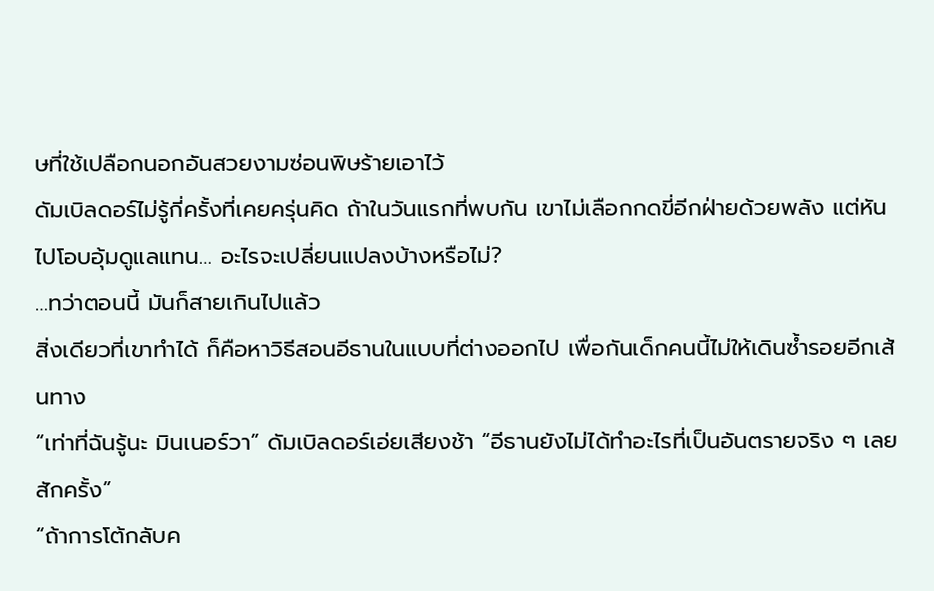ษที่ใช้เปลือกนอกอันสวยงามซ่อนพิษร้ายเอาไว้
ดัมเบิลดอร์ไม่รู้กี่ครั้งที่เคยครุ่นคิด ถ้าในวันแรกที่พบกัน เขาไม่เลือกกดขี่อีกฝ่ายด้วยพลัง แต่หันไปโอบอุ้มดูแลแทน… อะไรจะเปลี่ยนแปลงบ้างหรือไม่?
…ทว่าตอนนี้ มันก็สายเกินไปแล้ว
สิ่งเดียวที่เขาทำได้ ก็คือหาวิธีสอนอีธานในแบบที่ต่างออกไป เพื่อกันเด็กคนนี้ไม่ให้เดินซ้ำรอยอีกเส้นทาง
“เท่าที่ฉันรู้นะ มินเนอร์วา” ดัมเบิลดอร์เอ่ยเสียงช้า “อีธานยังไม่ได้ทำอะไรที่เป็นอันตรายจริง ๆ เลยสักครั้ง”
“ถ้าการโต้กลับค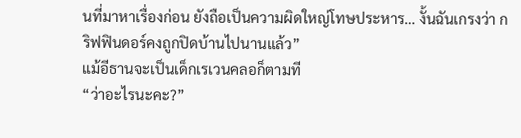นที่มาหาเรื่องก่อน ยังถือเป็นความผิดใหญ่โทษประหาร… งั้นฉันเกรงว่า กริฟฟินดอร์คงถูกปิดบ้านไปนานแล้ว”
แม้อีธานจะเป็นเด็กเรเวนคลอก็ตามที
“ว่าอะไรนะคะ?”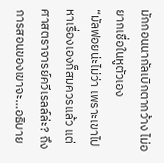มักกอนนากัลเบิกตากว้าง ไม่อยากเชื่อในหูตัวเอง
“มัลฟอยน่ะไม่ว่า เพราะเขาไปหาเรื่องเองก็สมควรแล้ว แต่ศาสตราจารย์ควีเรลล์ล่ะ? ถึงการสอนของเขาจะ…อธิบาย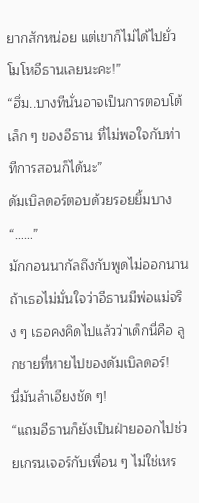ยากสักหน่อย แต่เขาก็ไม่ได้ไปยั่วโมโหอีธานเลยนะคะ!”
“ฮึ่ม..บางทีนั่นอาจเป็นการตอบโต้เล็ก ๆ ของอีธาน ที่ไม่พอใจกับท่าทีการสอนก็ได้นะ”
ดัมเบิลดอร์ตอบด้วยรอยยิ้มบาง
“……”
มักกอนนากัลถึงกับพูดไม่ออกนาน ถ้าเธอไม่มั่นใจว่าอีธานมีพ่อแม่จริง ๆ เธอคงคิดไปแล้วว่าเด็กนี่คือ ลูกชายที่หายไปของดัมเบิลดอร์!
นี่มันลำเอียงชัด ๆ!
“แถมอีธานก็ยังเป็นฝ่ายออกไปช่วยเกรนเจอร์กับเพื่อน ๆ ไม่ใช่เหร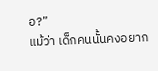อ?”
แม้ว่า เด็กคนนั้นคงอยาก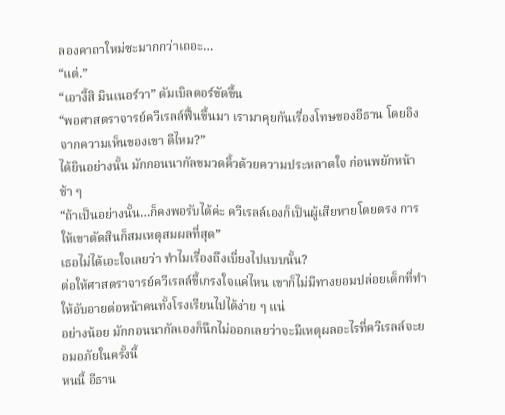ลองคาถาใหม่ซะมากกว่าเถอะ…
“แต่.”
“เอางี้สิ มินเนอร์วา” ดัมเบิลดอร์ขัดขึ้น
“พอศาสตราจารย์ควีเรลล์ฟื้นขึ้นมา เรามาคุยกันเรื่องโทษของอีธาน โดยอิงจากความเห็นของเขา ดีไหม?”
ได้ยินอย่างนั้น มักกอนนากัลขมวดคิ้วด้วยความประหลาดใจ ก่อนพยักหน้าช้า ๆ
“ถ้าเป็นอย่างนั้น…ก็คงพอรับได้ค่ะ ควีเรลล์เองก็เป็นผู้เสียหายโดยตรง การให้เขาตัดสินก็สมเหตุสมผลที่สุด”
เธอไม่ได้เอะใจเลยว่า ทำไมเรื่องถึงเบี่ยงไปแบบนั้น?
ต่อให้ศาสตราจารย์ควีเรลล์ขี้เกรงใจแค่ไหน เขาก็ไม่มีทางยอมปล่อยเด็กที่ทำให้อับอายต่อหน้าคนทั้งโรงเรียนไปได้ง่าย ๆ แน่
อย่างน้อย มักกอนนากัลเองก็นึกไม่ออกเลยว่าจะมีเหตุผลอะไรที่ควีเรลล์จะยอมอภัยในครั้งนี้
หนนี้ อีธาน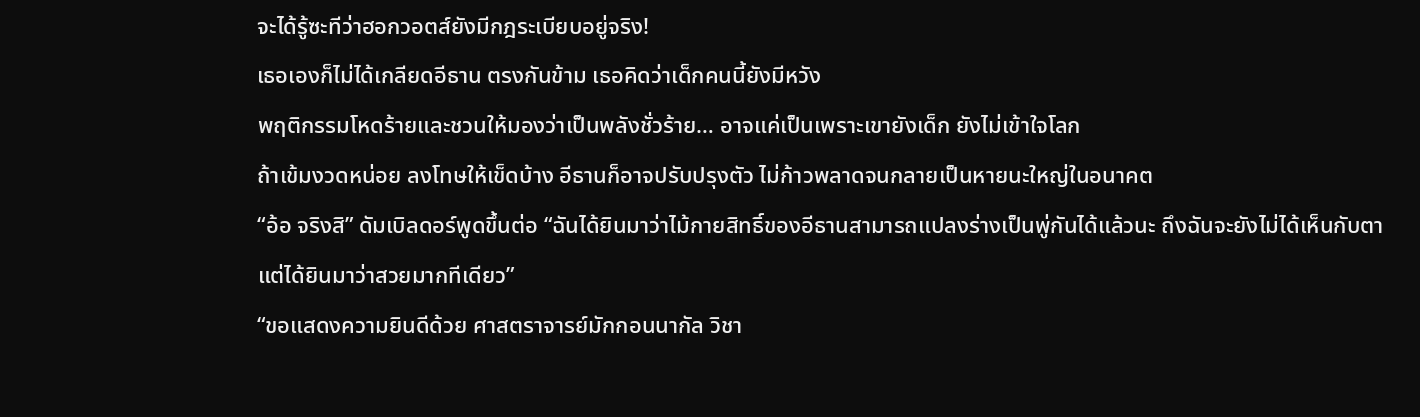จะได้รู้ซะทีว่าฮอกวอตส์ยังมีกฎระเบียบอยู่จริง!
เธอเองก็ไม่ได้เกลียดอีธาน ตรงกันข้าม เธอคิดว่าเด็กคนนี้ยังมีหวัง
พฤติกรรมโหดร้ายและชวนให้มองว่าเป็นพลังชั่วร้าย… อาจแค่เป็นเพราะเขายังเด็ก ยังไม่เข้าใจโลก
ถ้าเข้มงวดหน่อย ลงโทษให้เข็ดบ้าง อีธานก็อาจปรับปรุงตัว ไม่ก้าวพลาดจนกลายเป็นหายนะใหญ่ในอนาคต
“อ้อ จริงสิ” ดัมเบิลดอร์พูดขึ้นต่อ “ฉันได้ยินมาว่าไม้กายสิทธิ์ของอีธานสามารถแปลงร่างเป็นพู่กันได้แล้วนะ ถึงฉันจะยังไม่ได้เห็นกับตา แต่ได้ยินมาว่าสวยมากทีเดียว”
“ขอแสดงความยินดีด้วย ศาสตราจารย์มักกอนนากัล วิชา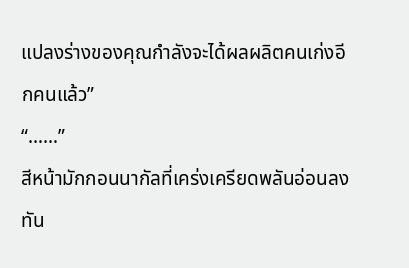แปลงร่างของคุณกำลังจะได้ผลผลิตคนเก่งอีกคนแล้ว”
“……”
สีหน้ามักกอนนากัลที่เคร่งเครียดพลันอ่อนลงทัน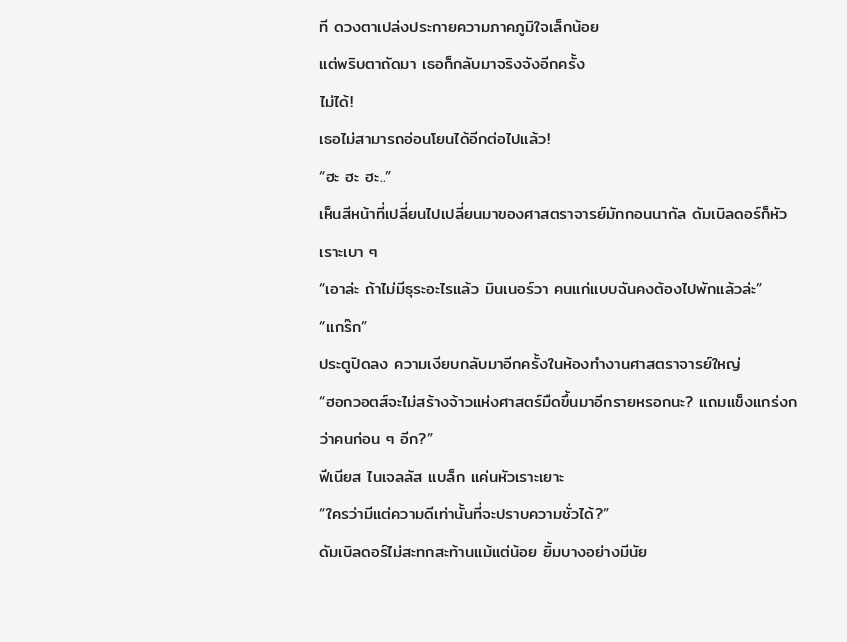ที ดวงตาเปล่งประกายความภาคภูมิใจเล็กน้อย
แต่พริบตาถัดมา เธอก็กลับมาจริงจังอีกครั้ง
ไม่ได้!
เธอไม่สามารถอ่อนโยนได้อีกต่อไปแล้ว!
“ฮะ ฮะ ฮะ..”
เห็นสีหน้าที่เปลี่ยนไปเปลี่ยนมาของศาสตราจารย์มักกอนนากัล ดัมเบิลดอร์ก็หัวเราะเบา ๆ
“เอาล่ะ ถ้าไม่มีธุระอะไรแล้ว มินเนอร์วา คนแก่แบบฉันคงต้องไปพักแล้วล่ะ”
“แกร๊ก”
ประตูปิดลง ความเงียบกลับมาอีกครั้งในห้องทำงานศาสตราจารย์ใหญ่
“ฮอกวอตส์จะไม่สร้างจ้าวแห่งศาสตร์มืดขึ้นมาอีกรายหรอกนะ? แถมแข็งแกร่งกว่าคนก่อน ๆ อีก?”
ฟีเนียส ไนเจลลัส แบล็ก แค่นหัวเราะเยาะ
“ใครว่ามีแต่ความดีเท่านั้นที่จะปราบความชั่วได้?”
ดัมเบิลดอร์ไม่สะทกสะท้านแม้แต่น้อย ยิ้มบางอย่างมีนัย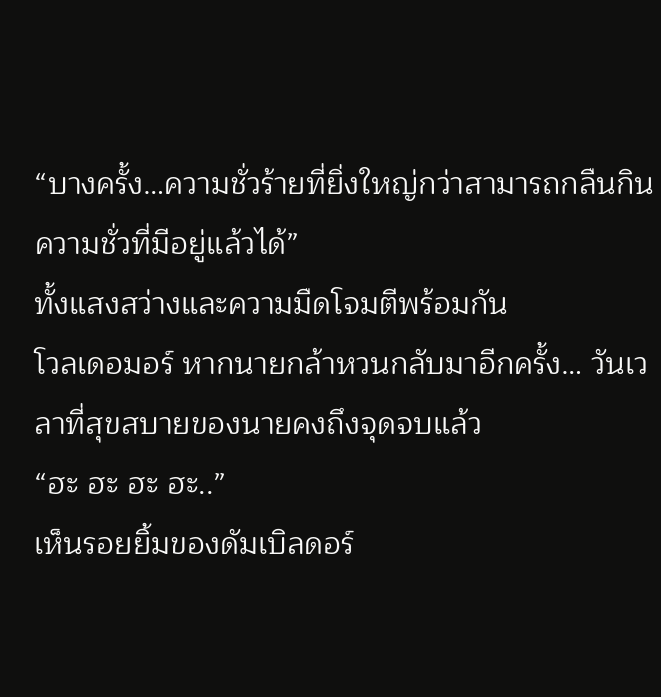“บางครั้ง…ความชั่วร้ายที่ยิ่งใหญ่กว่าสามารถกลืนกินความชั่วที่มีอยู่แล้วได้”
ทั้งแสงสว่างและความมืดโจมตีพร้อมกัน
โวลเดอมอร์ หากนายกล้าหวนกลับมาอีกครั้ง… วันเวลาที่สุขสบายของนายคงถึงจุดจบแล้ว
“ฮะ ฮะ ฮะ ฮะ..”
เห็นรอยยิ้มของดัมเบิลดอร์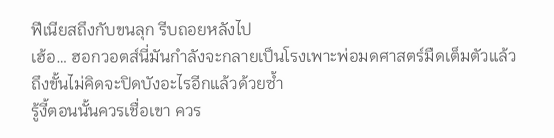ฟีเนียสถึงกับขนลุก รีบถอยหลังไป
เฮ้อ… ฮอกวอตส์นี่มันกำลังจะกลายเป็นโรงเพาะพ่อมดศาสตร์มืดเต็มตัวแล้ว
ถึงขั้นไม่คิดจะปิดบังอะไรอีกแล้วด้วยซ้ำ
รู้งี้ตอนนั้นควรเชื่อเขา ควร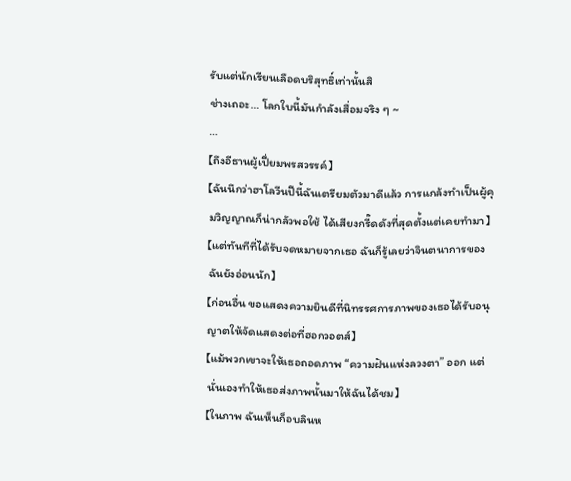รับแต่นักเรียนเลือดบริสุทธิ์เท่านั้นสิ
ช่างเถอะ… โลกใบนี้มันกำลังเสื่อมจริง ๆ ~
…
【ถึงอีธานผู้เปี่ยมพรสวรรค์】
【ฉันนึกว่าฮาโลวีนปีนี้ฉันเตรียมตัวมาดีแล้ว การแกล้งทำเป็นผู้คุมวิญญาณก็น่ากลัวพอใช้ ได้เสียงกรี๊ดดังที่สุดตั้งแต่เคยทำมา】
【แต่ทันทีที่ได้รับจดหมายจากเธอ ฉันก็รู้เลยว่าจินตนาการของฉันยังอ่อนนัก】
【ก่อนอื่น ขอแสดงความยินดีที่นิทรรศการภาพของเธอได้รับอนุญาตให้จัดแสดงต่อที่ฮอกวอตส์】
【แม้พวกเขาจะให้เธอถอดภาพ “ความฝันแห่งลวงตา” ออก แต่นั่นเองทำให้เธอส่งภาพนั้นมาให้ฉันได้ชม】
【ในภาพ ฉันเห็นก็อบลินห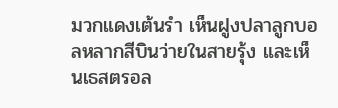มวกแดงเต้นรำ เห็นฝูงปลาลูกบอลหลากสีบินว่ายในสายรุ้ง และเห็นเธสตรอล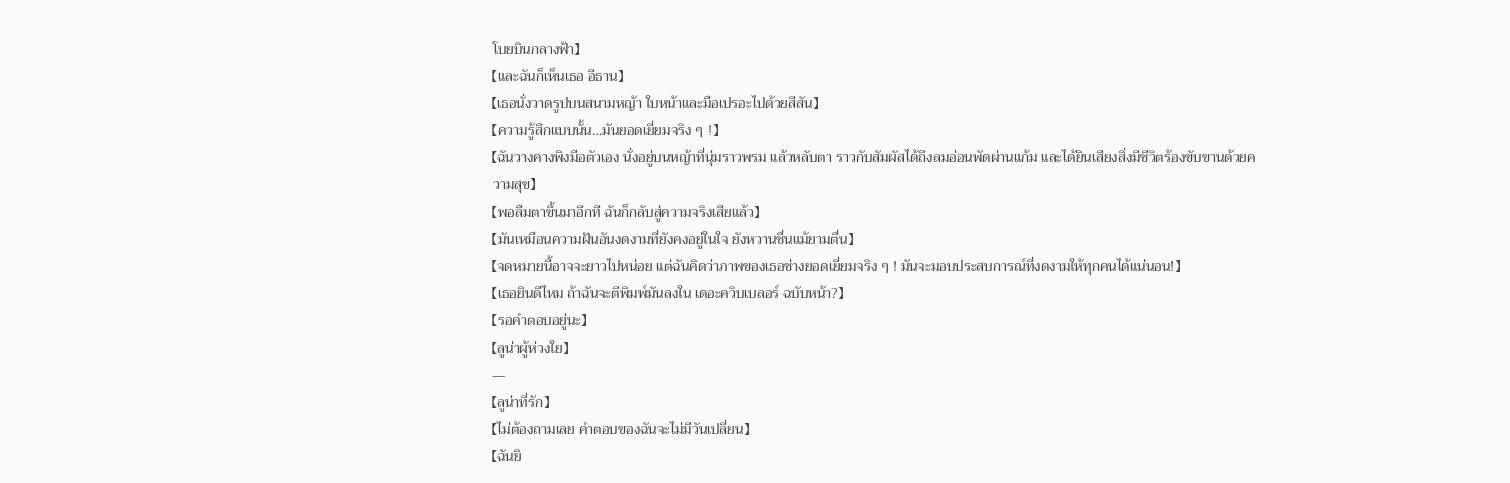โบยบินกลางฟ้า】
【และฉันก็เห็นเธอ อีธาน】
【เธอนั่งวาดรูปบนสนามหญ้า ใบหน้าและมือเปรอะไปด้วยสีสัน】
【ความรู้สึกแบบนั้น…มันยอดเยี่ยมจริง ๆ !】
【ฉันวางคางพิงมือตัวเอง นั่งอยู่บนหญ้าที่นุ่มราวพรม แล้วหลับตา ราวกับสัมผัสได้ถึงลมอ่อนพัดผ่านแก้ม และได้ยินเสียงสิ่งมีชีวิตร้องขับขานด้วยความสุข】
【พอลืมตาขึ้นมาอีกที ฉันก็กลับสู่ความจริงเสียแล้ว】
【มันเหมือนความฝันอันงดงามที่ยังคงอยู่ในใจ ยังหวานชื่นแม้ยามตื่น】
【จดหมายนี้อาจจะยาวไปหน่อย แต่ฉันคิดว่าภาพของเธอช่างยอดเยี่ยมจริง ๆ ! มันจะมอบประสบการณ์ที่งดงามให้ทุกคนได้แน่นอน!】
【เธอยินดีไหม ถ้าฉันจะตีพิมพ์มันลงใน เดอะควิบเบลอร์ ฉบับหน้า?】
【รอคำตอบอยู่นะ】
【ลูน่าผู้ห่วงใย】
—
【ลูน่าที่รัก】
【ไม่ต้องถามเลย คำตอบของฉันจะไม่มีวันเปลี่ยน】
【ฉันยิ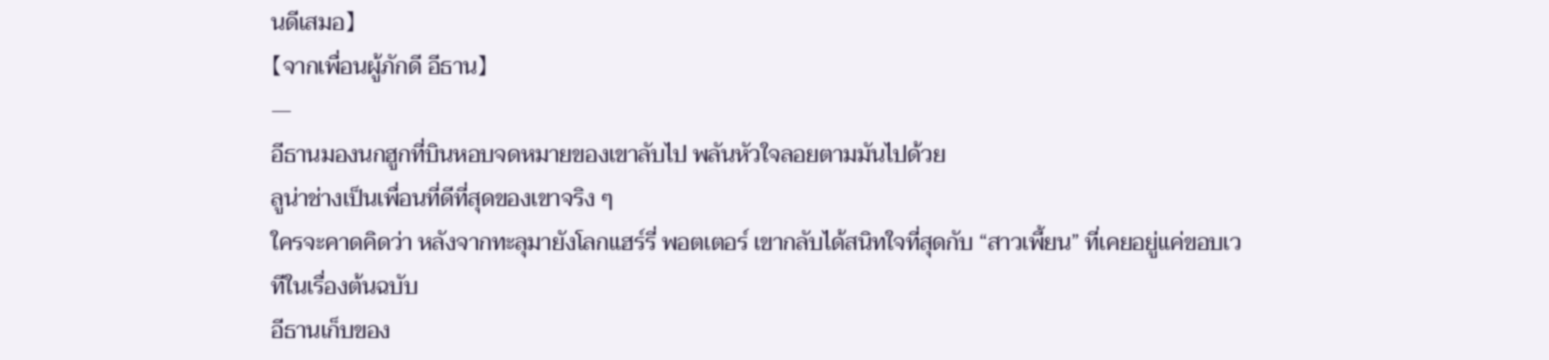นดีเสมอ】
【จากเพื่อนผู้ภักดี อีธาน】
—
อีธานมองนกฮูกที่บินหอบจดหมายของเขาลับไป พลันหัวใจลอยตามมันไปด้วย
ลูน่าช่างเป็นเพื่อนที่ดีที่สุดของเขาจริง ๆ
ใครจะคาดคิดว่า หลังจากทะลุมายังโลกแฮร์รี่ พอตเตอร์ เขากลับได้สนิทใจที่สุดกับ “สาวเพี้ยน” ที่เคยอยู่แค่ขอบเวทีในเรื่องต้นฉบับ
อีธานเก็บของ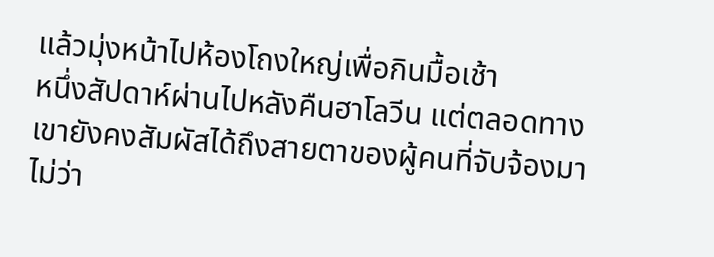แล้วมุ่งหน้าไปห้องโถงใหญ่เพื่อกินมื้อเช้า
หนึ่งสัปดาห์ผ่านไปหลังคืนฮาโลวีน แต่ตลอดทาง เขายังคงสัมผัสได้ถึงสายตาของผู้คนที่จับจ้องมา
ไม่ว่า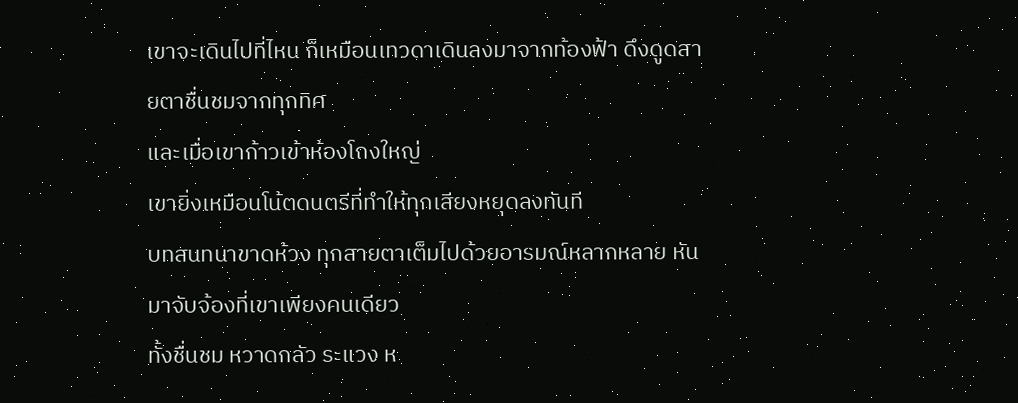เขาจะเดินไปที่ไหน ก็เหมือนเทวดาเดินลงมาจากท้องฟ้า ดึงดูดสายตาชื่นชมจากทุกทิศ
และเมื่อเขาก้าวเข้าห้องโถงใหญ่
เขายิ่งเหมือนโน้ตดนตรีที่ทำให้ทุกเสียงหยุดลงทันที
บทสนทนาขาดห้วง ทุกสายตาเต็มไปด้วยอารมณ์หลากหลาย หันมาจับจ้องที่เขาเพียงคนเดียว
ทั้งชื่นชม หวาดกลัว ระแวง ห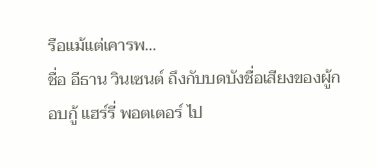รือแม้แต่เคารพ…
ชื่อ อีธาน วินเซนต์ ถึงกับบดบังชื่อเสียงของผู้กอบกู้ แฮร์รี่ พอตเตอร์ ไป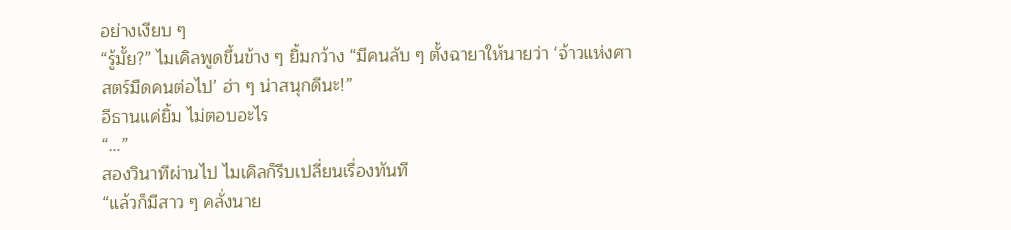อย่างเงียบ ๆ
“รู้มั้ย?” ไมเคิลพูดขึ้นข้าง ๆ ยิ้มกว้าง “มีคนลับ ๆ ตั้งฉายาให้นายว่า ‘จ้าวแห่งศาสตร์มืดคนต่อไป’ ฮ่า ๆ น่าสนุกดีนะ!”
อีธานแค่ยิ้ม ไม่ตอบอะไร
“…”
สองวินาทีผ่านไป ไมเคิลก็รีบเปลี่ยนเรื่องทันที
“แล้วก็มีสาว ๆ คลั่งนาย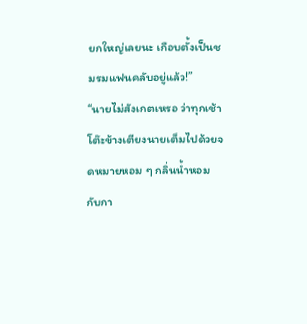ยกใหญ่เลยนะ เกือบตั้งเป็นชมรมแฟนคลับอยู่แล้ว!”
“นายไม่สังเกตเหรอ ว่าทุกเช้าโต๊ะข้างเตียงนายเต็มไปด้วยจดหมายหอม ๆ กลิ่นน้ำหอม กับกา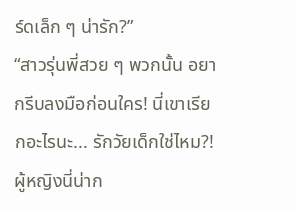ร์ดเล็ก ๆ น่ารัก?”
“สาวรุ่นพี่สวย ๆ พวกนั้น อยากรีบลงมือก่อนใคร! นี่เขาเรียกอะไรนะ... รักวัยเด็กใช่ไหม?! ผู้หญิงนี่น่าก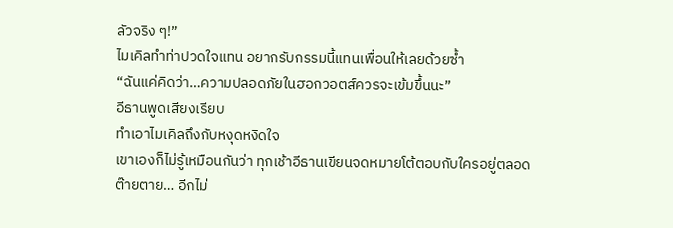ลัวจริง ๆ!”
ไมเคิลทำท่าปวดใจแทน อยากรับกรรมนี้แทนเพื่อนให้เลยด้วยซ้ำ
“ฉันแค่คิดว่า…ความปลอดภัยในฮอกวอตส์ควรจะเข้มขึ้นนะ”
อีธานพูดเสียงเรียบ
ทำเอาไมเคิลถึงกับหงุดหงิดใจ
เขาเองก็ไม่รู้เหมือนกันว่า ทุกเช้าอีธานเขียนจดหมายโต้ตอบกับใครอยู่ตลอด
ต๊ายตาย… อีกไม่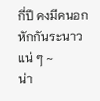กี่ปี คงมีคนอกหักกันระนาวแน่ ๆ ~
น่า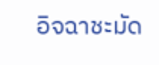อิจฉาชะมัด